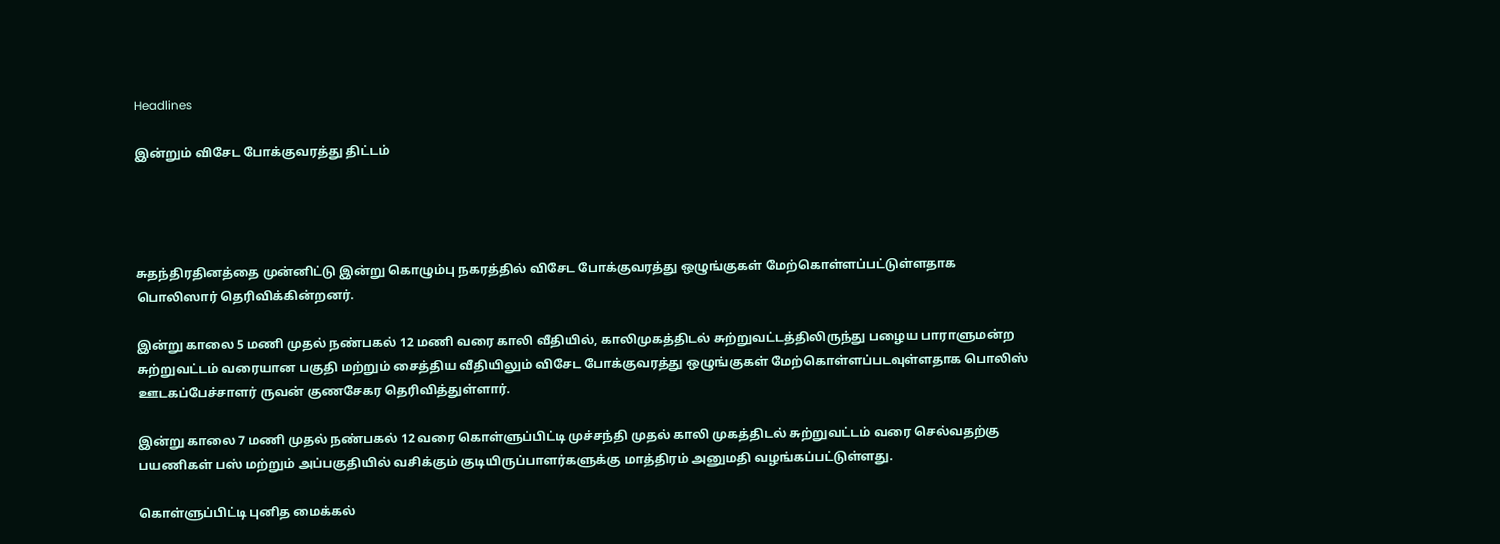Headlines

இன்றும் விசேட போக்குவரத்து திட்டம்




சுதந்திரதினத்தை முன்னிட்டு இன்று கொழும்பு நகரத்தில் விசேட போக்குவரத்து ஒழுங்குகள் மேற்கொள்ளப்பட்டுள்ளதாக பொலிஸார் தெரிவிக்கின்றனர்.

இன்று காலை 5 மணி முதல் நண்பகல் 12 மணி வரை காலி வீதியில், காலிமுகத்திடல் சுற்றுவட்டத்திலிருந்து பழைய பாராளுமன்ற சுற்றுவட்டம் வரையான பகுதி மற்றும் சைத்திய வீதியிலும் விசேட போக்குவரத்து ஒழுங்குகள் மேற்கொள்ளப்படவுள்ளதாக பொலிஸ் ஊடகப்பேச்சாளர் ருவன் குணசேகர தெரிவித்துள்ளார்.

இன்று காலை 7 மணி முதல் நண்பகல் 12 வரை கொள்ளுப்பிட்டி முச்சந்தி முதல் காலி முகத்திடல் சுற்றுவட்டம் வரை செல்வதற்கு பயணிகள் பஸ் மற்றும் அப்பகுதியில் வசிக்கும் குடியிருப்பாளர்களுக்கு மாத்திரம் அனுமதி வழங்கப்பட்டுள்ளது.

கொள்ளுப்பிட்டி புனித மைக்கல்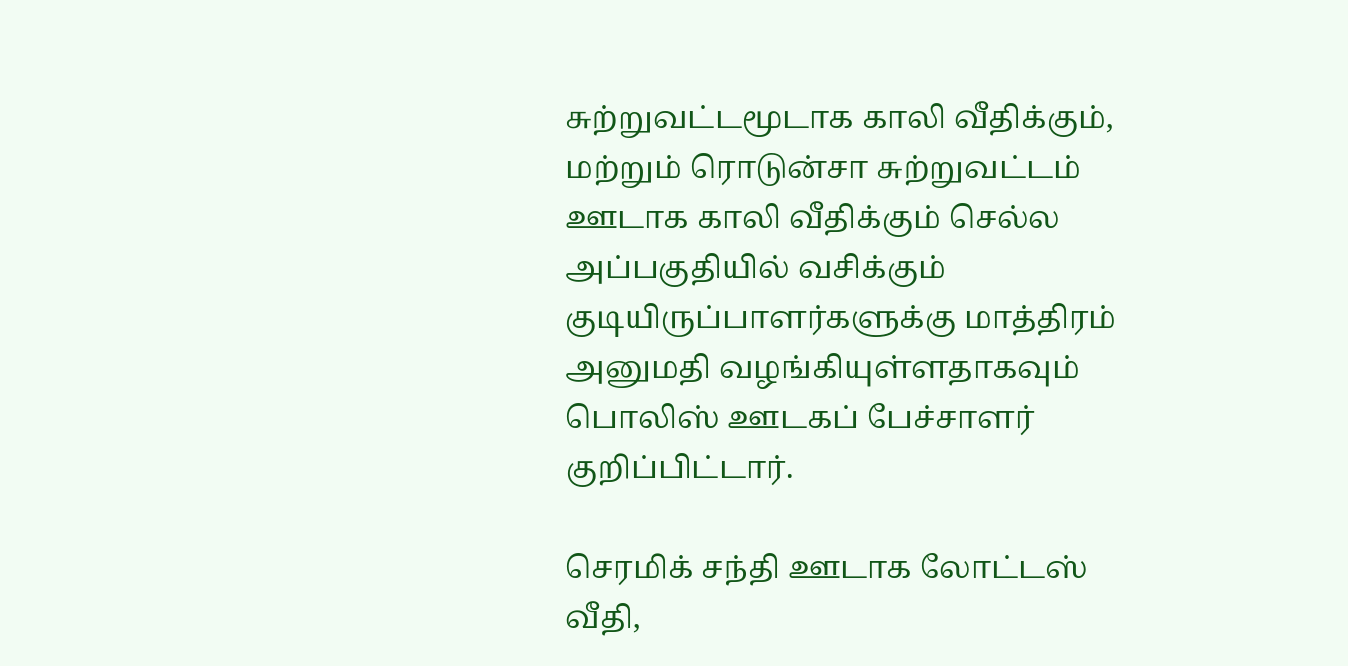சுற்றுவட்டமூடாக காலி வீதிக்கும், மற்றும் ரொடுன்சா சுற்றுவட்டம் ஊடாக காலி வீதிக்கும் செல்ல அப்பகுதியில் வசிக்கும் குடியிருப்பாளர்களுக்கு மாத்திரம் அனுமதி வழங்கியுள்ளதாகவும் பொலிஸ் ஊடகப் பேச்சாளர் குறிப்பிட்டார்.

செரமிக் சந்தி ஊடாக லோட்டஸ் வீதி,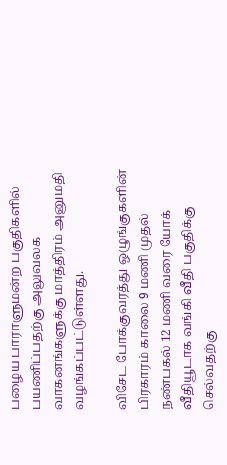பழைய பாராளுமன்ற பகுதிகளில் பயணிப்பதற்கு அலுவலக வாகனங்களுக்கு மாத்திரம் அனுமதி வழங்கப்பட்டுள்ளது.

விசேட போக்குவரத்து ஒழுங்குகளின் பிரகாரம் காலை 9 மணி முதல் நண்பகல் 12 மணி வரை யோக் வீதியூடாக வங்கி வீதி பகுதிக்கு செல்வதற்கு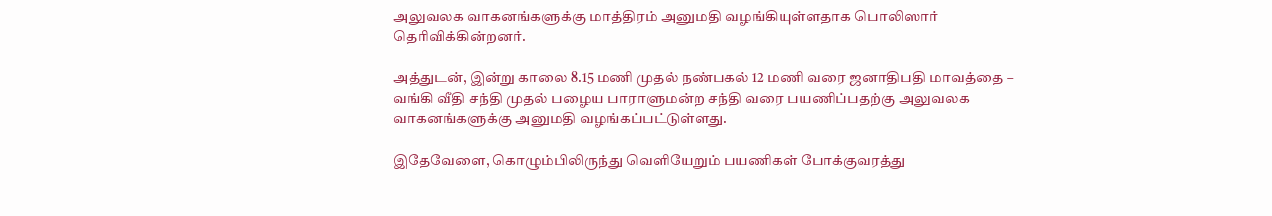அலுவலக வாகனங்களுக்கு மாத்திரம் அனுமதி வழங்கியுள்ளதாக பொலிஸார் தெரிவிக்கின்றனர்.

அத்துடன், இன்று காலை 8.15 மணி முதல் நண்பகல் 12 மணி வரை ஜனாதிபதி மாவத்தை – வங்கி வீதி சந்தி முதல் பழைய பாராளுமன்ற சந்தி வரை பயணிப்பதற்கு அலுவலக வாகனங்களுக்கு அனுமதி வழங்கப்பட்டுள்ளது.

இதேவேளை, கொழும்பிலிருந்து வெளியேறும் பயணிகள் போக்குவரத்து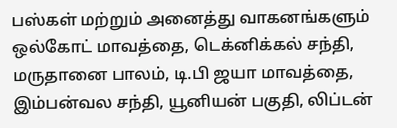பஸ்கள் மற்றும் அனைத்து வாகனங்களும் ஒல்கோட் மாவத்தை, டெக்னிக்கல் சந்தி, மருதானை பாலம், டி.பி ஜயா மாவத்தை, இம்பன்வல சந்தி, யூனியன் பகுதி, லிப்டன்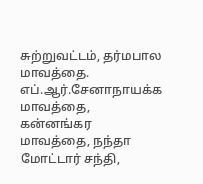சுற்றுவட்டம், தர்மபால மாவத்தை. எப்.ஆர்.சேனாநாயக்க மாவத்தை, கன்னங்கர மாவத்தை, நந்தா மோட்டார் சந்தி,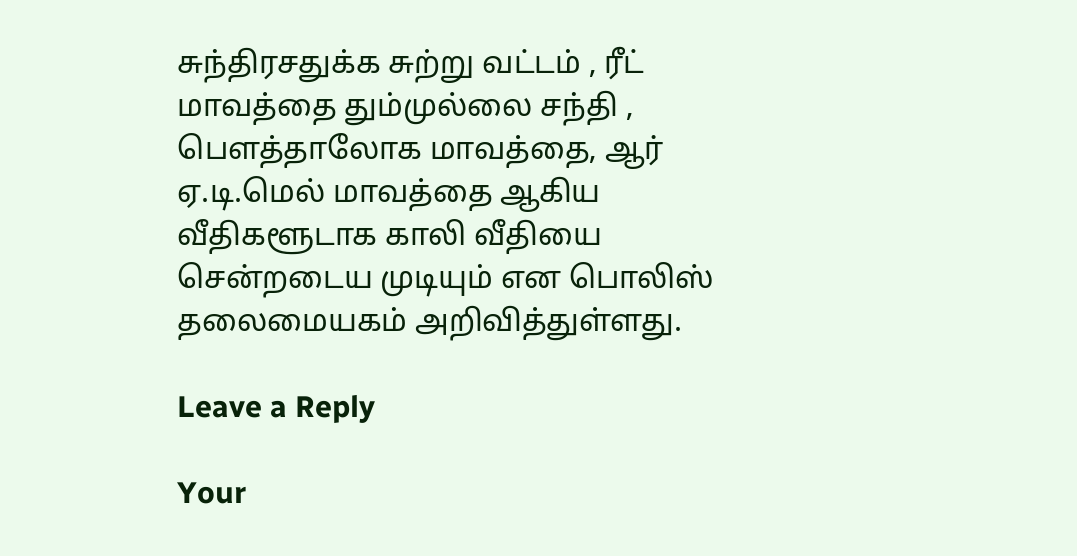சுந்திரசதுக்க சுற்று வட்டம் , ரீட் மாவத்தை தும்முல்லை சந்தி , பௌத்தாலோக மாவத்தை, ஆர் ஏ.டி.மெல் மாவத்தை ஆகிய வீதிகளூடாக காலி வீதியை சென்றடைய முடியும் என பொலிஸ் தலைமையகம் அறிவித்துள்ளது.

Leave a Reply

Your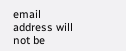email address will not be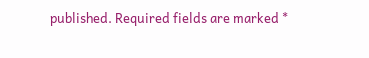published. Required fields are marked *